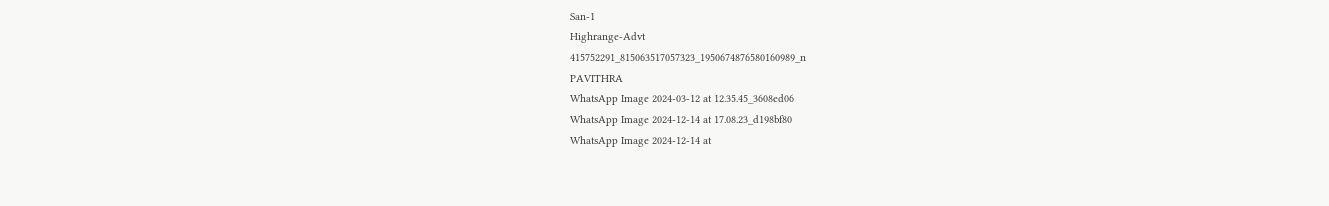San-1
Highrange-Advt
415752291_815063517057323_1950674876580160989_n
PAVITHRA
WhatsApp Image 2024-03-12 at 12.35.45_3608ed06
WhatsApp Image 2024-12-14 at 17.08.23_d198bf80
WhatsApp Image 2024-12-14 at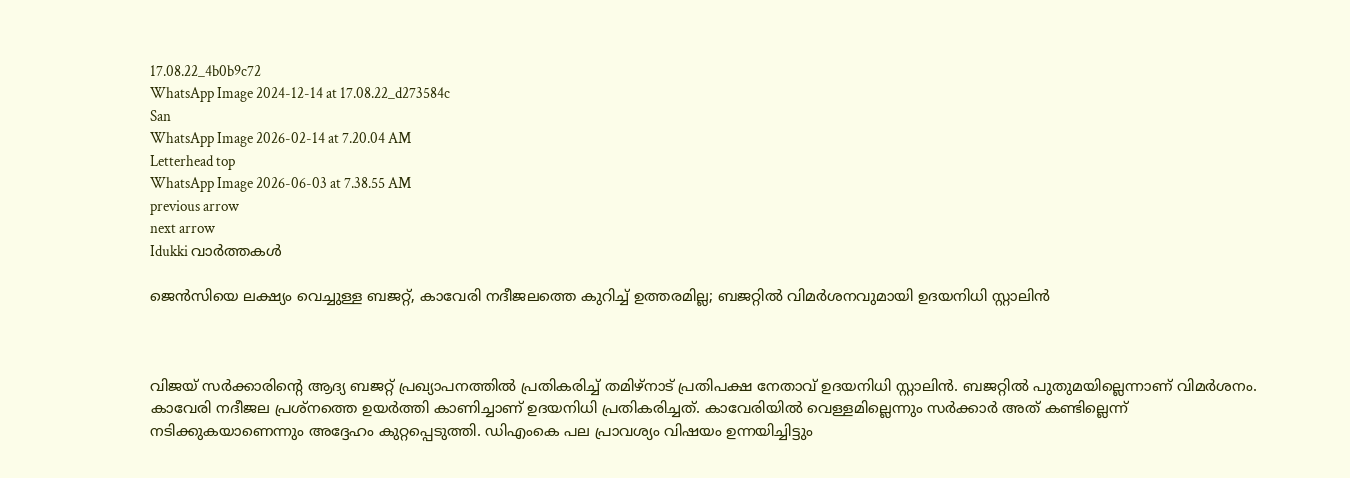17.08.22_4b0b9c72
WhatsApp Image 2024-12-14 at 17.08.22_d273584c
San
WhatsApp Image 2026-02-14 at 7.20.04 AM
Letterhead top
WhatsApp Image 2026-06-03 at 7.38.55 AM
previous arrow
next arrow
Idukki വാര്‍ത്തകള്‍

ജെൻസിയെ ലക്ഷ്യം വെച്ചുള്ള ബജറ്റ്, കാവേരി നദീജലത്തെ കുറിച്ച് ഉത്തരമില്ല; ബജറ്റിൽ വിമർശനവുമായി ഉദയനിധി സ്റ്റാലിൻ



വിജയ് സര്‍ക്കാരിന്റെ ആദ്യ ബജറ്റ് പ്രഖ്യാപനത്തില്‍ പ്രതികരിച്ച് തമിഴ്‌നാട് പ്രതിപക്ഷ നേതാവ് ഉദയനിധി സ്റ്റാലിന്‍. ബജറ്റില്‍ പുതുമയില്ലെന്നാണ് വിമര്‍ശനം. കാവേരി നദീജല പ്രശ്‌നത്തെ ഉയര്‍ത്തി കാണിച്ചാണ് ഉദയനിധി പ്രതികരിച്ചത്. കാവേരിയില്‍ വെള്ളമില്ലെന്നും സര്‍ക്കാര്‍ അത് കണ്ടില്ലെന്ന് നടിക്കുകയാണെന്നും അദ്ദേഹം കുറ്റപ്പെടുത്തി. ഡിഎംകെ പല പ്രാവശ്യം വിഷയം ഉന്നയിച്ചിട്ടും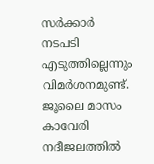സര്‍ക്കാര്‍ നടപടി എടുത്തില്ലെന്നും വിമര്‍ശനമുണ്ട്. ജൂലൈ മാസം കാവേരി നദീജലത്തില്‍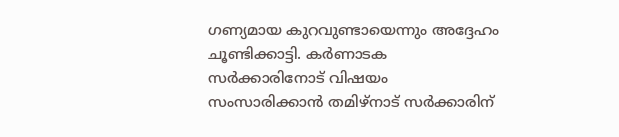ഗണ്യമായ കുറവുണ്ടായെന്നും അദ്ദേഹം ചൂണ്ടിക്കാട്ടി. കര്‍ണാടക സര്‍ക്കാരിനോട് വിഷയം സംസാരിക്കാന്‍ തമിഴ്‌നാട് സര്‍ക്കാരിന്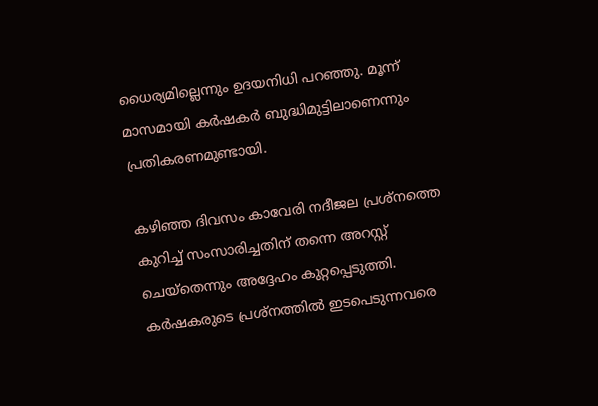ധൈര്യമില്ലെന്നും ഉദയനിധി പറഞ്ഞു. മൂന്ന് മാസമായി കര്‍ഷകര്‍ ബുദ്ധിമുട്ടിലാണെന്നും പ്രതികരണമുണ്ടായി.

കഴിഞ്ഞ ദിവസം കാവേരി നദീജല പ്രശ്‌നത്തെ കുറിച്ച് സംസാരിച്ചതിന് തന്നെ അറസ്റ്റ് ചെയ്‌തെന്നും അദ്ദേഹം കുറ്റപ്പെടുത്തി. കര്‍ഷകരുടെ പ്രശ്‌നത്തില്‍ ഇടപെടുന്നവരെ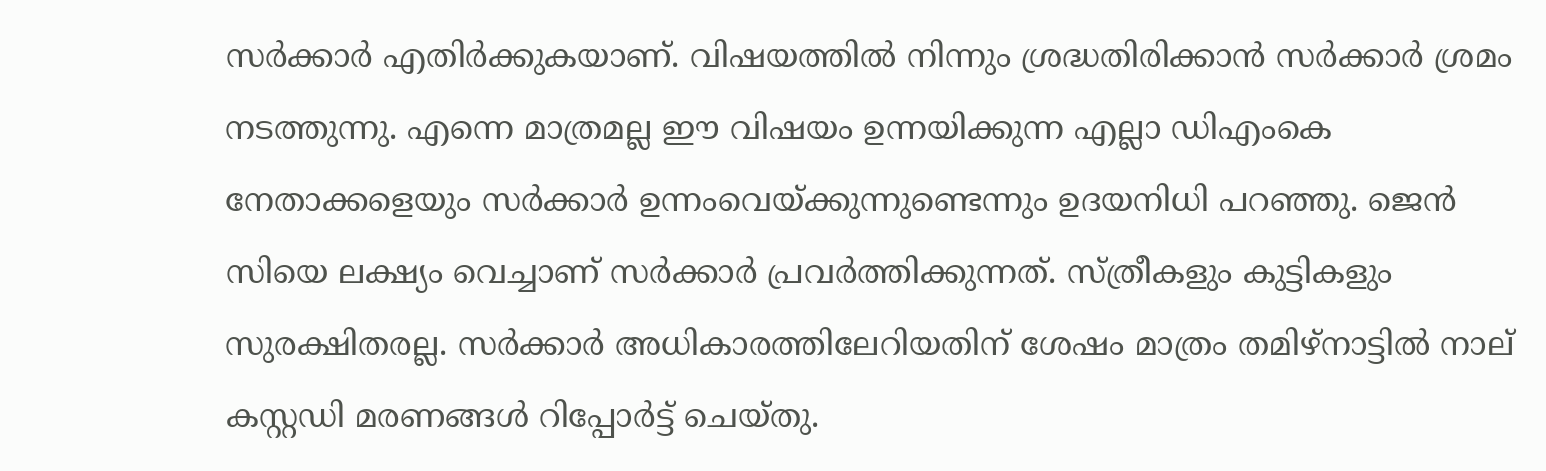സര്‍ക്കാര്‍ എതിര്‍ക്കുകയാണ്. വിഷയത്തില്‍ നിന്നും ശ്രദ്ധതിരിക്കാന്‍ സര്‍ക്കാര്‍ ശ്രമം നടത്തുന്നു. എന്നെ മാത്രമല്ല ഈ വിഷയം ഉന്നയിക്കുന്ന എല്ലാ ഡിഎംകെ നേതാക്കളെയും സര്‍ക്കാര്‍ ഉന്നംവെയ്ക്കുന്നുണ്ടെന്നും ഉദയനിധി പറഞ്ഞു. ജെന്‍ സിയെ ലക്ഷ്യം വെച്ചാണ് സര്‍ക്കാര്‍ പ്രവര്‍ത്തിക്കുന്നത്. സ്ത്രീകളും കുട്ടികളും സുരക്ഷിതരല്ല. സര്‍ക്കാര്‍ അധികാരത്തിലേറിയതിന് ശേഷം മാത്രം തമിഴ്‌നാട്ടില്‍ നാല് കസ്റ്റഡി മരണങ്ങള്‍ റിപ്പോര്‍ട്ട് ചെയ്തു.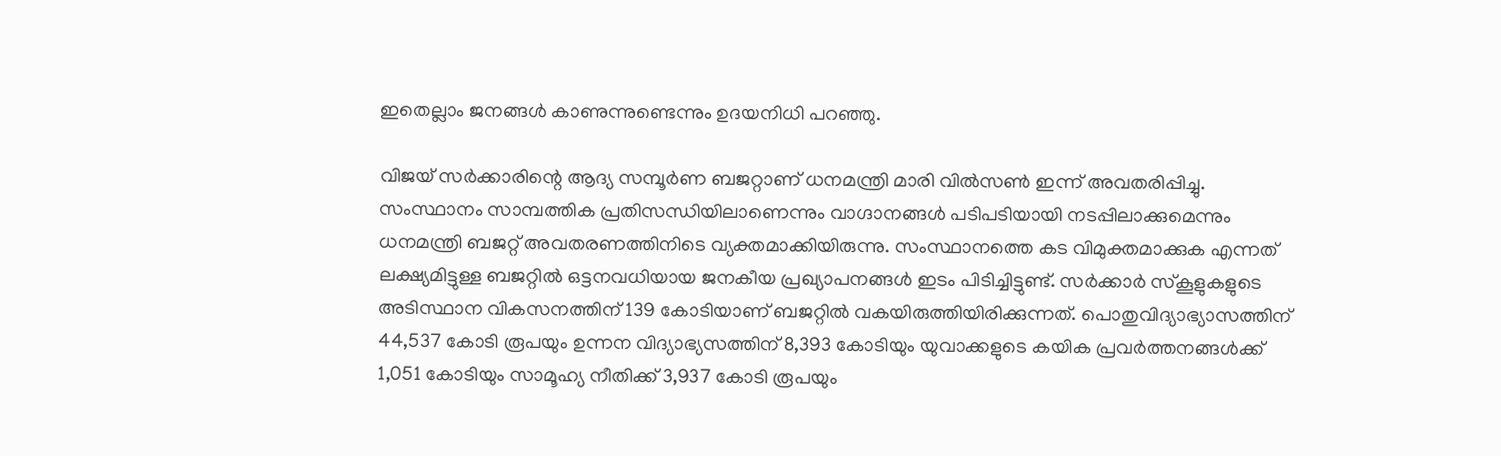ഇതെല്ലാം ജനങ്ങള്‍ കാണുന്നുണ്ടെന്നും ഉദയനിധി പറഞ്ഞു.

വിജയ് സര്‍ക്കാരിന്റെ ആദ്യ സമ്പൂര്‍ണ ബജറ്റാണ് ധനമന്ത്രി മാരി വില്‍സണ്‍ ഇന്ന് അവതരിപ്പിച്ചു. സംസ്ഥാനം സാമ്പത്തിക പ്രതിസന്ധിയിലാണെന്നും വാഗ്ദാനങ്ങള്‍ പടിപടിയായി നടപ്പിലാക്കുമെന്നും ധനമന്ത്രി ബജറ്റ് അവതരണത്തിനിടെ വ്യക്തമാക്കിയിരുന്നു. സംസ്ഥാനത്തെ കട വിമുക്തമാക്കുക എന്നത് ലക്ഷ്യമിട്ടുള്ള ബജറ്റില്‍ ഒട്ടനവധിയായ ജനകീയ പ്രഖ്യാപനങ്ങള്‍ ഇടം പിടിച്ചിട്ടുണ്ട്. സര്‍ക്കാര്‍ സ്‌കൂളുകളുടെ അടിസ്ഥാന വികസനത്തിന് 139 കോടിയാണ് ബജറ്റില്‍ വകയിരുത്തിയിരിക്കുന്നത്. പൊതുവിദ്യാഭ്യാസത്തിന് 44,537 കോടി രൂപയും ഉന്നന വിദ്യാഭ്യസത്തിന് 8,393 കോടിയും യുവാക്കളുടെ കയിക പ്രവര്‍ത്തനങ്ങള്‍ക്ക് 1,051 കോടിയും സാമൂഹ്യ നീതിക്ക് 3,937 കോടി രൂപയും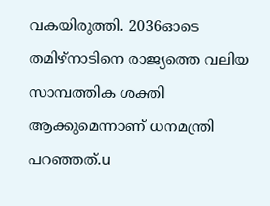വകയിരുത്തി. 2036ഓടെ തമിഴ്‌നാടിനെ രാജ്യത്തെ വലിയ സാമ്പത്തിക ശക്തി ആക്കുമെന്നാണ് ധനമന്ത്രി പറഞ്ഞത്.u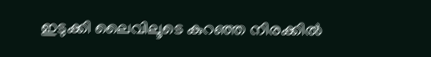ഇടുക്കി ലൈവിലൂടെ കുറഞ്ഞ നിരക്കിൽ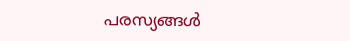പരസ്യങ്ങൾ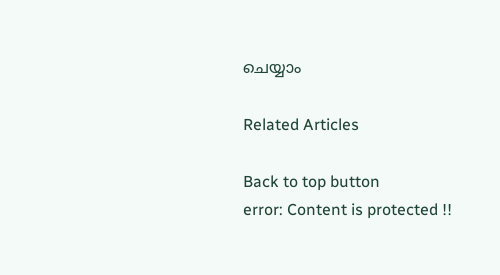ചെയ്യാം

Related Articles

Back to top button
error: Content is protected !!